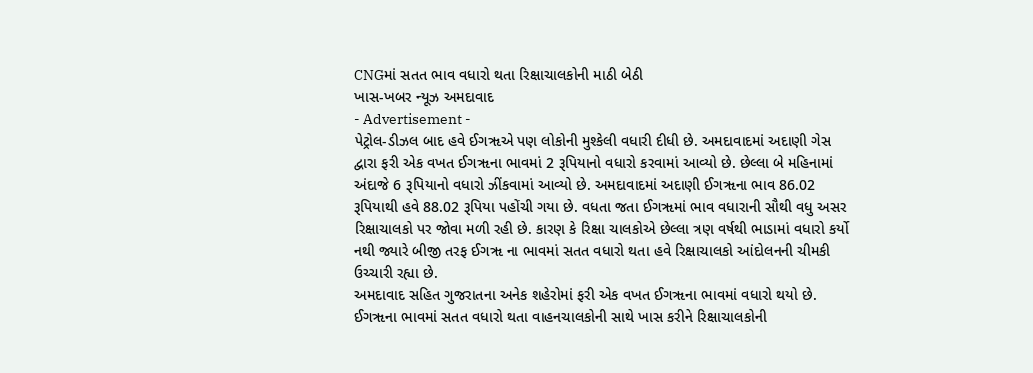CNGમાં સતત ભાવ વધારો થતા રિક્ષાચાલકોની માઠી બેઠી
ખાસ-ખબર ન્યૂઝ અમદાવાદ
- Advertisement -
પેટ્રોલ-ડીઝલ બાદ હવે ઈગૠએ પણ લોકોની મુશ્કેલી વધારી દીધી છે. અમદાવાદમાં અદાણી ગેસ દ્વારા ફરી એક વખત ઈગૠના ભાવમાં 2 રૂપિયાનો વધારો કરવામાં આવ્યો છે. છેલ્લા બે મહિનામાં અંદાજે 6 રૂપિયાનો વધારો ઝીંકવામાં આવ્યો છે. અમદાવાદમાં અદાણી ઈગૠના ભાવ 86.02 રૂપિયાથી હવે 88.02 રૂપિયા પહોંચી ગયા છે. વધતા જતા ઈગૠમાં ભાવ વધારાની સૌથી વધુ અસર રિક્ષાચાલકો પર જોવા મળી રહી છે. કારણ કે રિક્ષા ચાલકોએ છેલ્લા ત્રણ વર્ષથી ભાડામાં વધારો કર્યો નથી જ્યારે બીજી તરફ ઈગૠ ના ભાવમાં સતત વધારો થતા હવે રિક્ષાચાલકો આંદોલનની ચીમકી ઉચ્ચારી રહ્યા છે.
અમદાવાદ સહિત ગુજરાતના અનેક શહેરોમાં ફરી એક વખત ઈગૠના ભાવમાં વધારો થયો છે. ઈગૠના ભાવમાં સતત વધારો થતા વાહનચાલકોની સાથે ખાસ કરીને રિક્ષાચાલકોની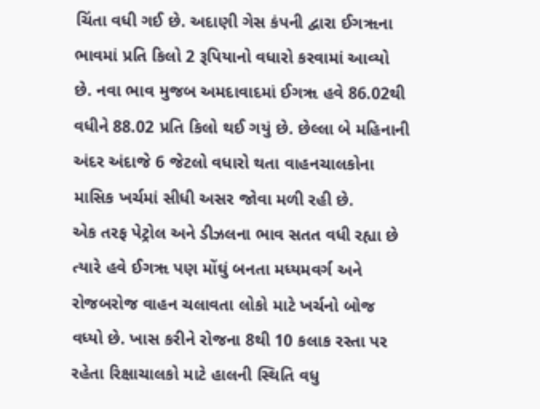ચિંતા વધી ગઈ છે. અદાણી ગેસ કંપની દ્વારા ઈગૠના ભાવમાં પ્રતિ કિલો 2 રૂપિયાનો વધારો કરવામાં આવ્યો છે. નવા ભાવ મુજબ અમદાવાદમાં ઈગૠ હવે 86.02થી વધીને 88.02 પ્રતિ કિલો થઈ ગયું છે. છેલ્લા બે મહિનાની અંદર અંદાજે 6 જેટલો વધારો થતા વાહનચાલકોના માસિક ખર્ચમાં સીધી અસર જોવા મળી રહી છે.
એક તરફ પેટ્રોલ અને ડીઝલના ભાવ સતત વધી રહ્યા છે ત્યારે હવે ઈગૠ પણ મોંઘું બનતા મધ્યમવર્ગ અને રોજબરોજ વાહન ચલાવતા લોકો માટે ખર્ચનો બોજ વધ્યો છે. ખાસ કરીને રોજના 8થી 10 કલાક રસ્તા પર રહેતા રિક્ષાચાલકો માટે હાલની સ્થિતિ વધુ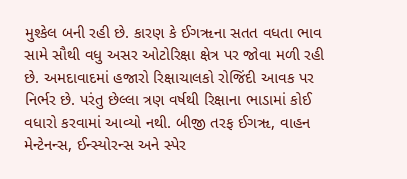મુશ્કેલ બની રહી છે. કારણ કે ઈગૠના સતત વધતા ભાવ સામે સૌથી વધુ અસર ઓટોરિક્ષા ક્ષેત્ર પર જોવા મળી રહી છે. અમદાવાદમાં હજારો રિક્ષાચાલકો રોજિંદી આવક પર નિર્ભર છે. પરંતુ છેલ્લા ત્રણ વર્ષથી રિક્ષાના ભાડામાં કોઈ વધારો કરવામાં આવ્યો નથી. બીજી તરફ ઈગૠ, વાહન મેન્ટેનન્સ, ઈન્સ્યોરન્સ અને સ્પેર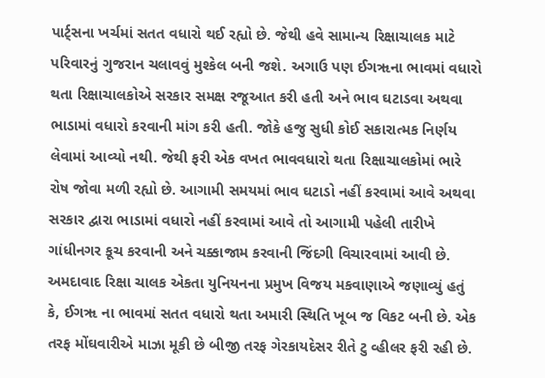પાર્ટ્સના ખર્ચમાં સતત વધારો થઈ રહ્યો છે. જેથી હવે સામાન્ય રિક્ષાચાલક માટે પરિવારનું ગુજરાન ચલાવવું મુશ્કેલ બની જશે. અગાઉ પણ ઈગૠના ભાવમાં વધારો થતા રિક્ષાચાલકોએ સરકાર સમક્ષ રજૂઆત કરી હતી અને ભાવ ઘટાડવા અથવા ભાડામાં વધારો કરવાની માંગ કરી હતી. જોકે હજુ સુધી કોઈ સકારાત્મક નિર્ણય લેવામાં આવ્યો નથી. જેથી ફરી એક વખત ભાવવધારો થતા રિક્ષાચાલકોમાં ભારે રોષ જોવા મળી રહ્યો છે. આગામી સમયમાં ભાવ ઘટાડો નહીં કરવામાં આવે અથવા સરકાર દ્વારા ભાડામાં વધારો નહીં કરવામાં આવે તો આગામી પહેલી તારીખે ગાંધીનગર કૂચ કરવાની અને ચક્કાજામ કરવાની જિંદગી વિચારવામાં આવી છે.
અમદાવાદ રિક્ષા ચાલક એકતા યુનિયનના પ્રમુખ વિજય મકવાણાએ જણાવ્યું હતું કે, ઈગૠ ના ભાવમાં સતત વધારો થતા અમારી સ્થિતિ ખૂબ જ વિકટ બની છે. એક તરફ મોંઘવારીએ માઝા મૂકી છે બીજી તરફ ગેરકાયદેસર રીતે ટુ વ્હીલર ફરી રહી છે.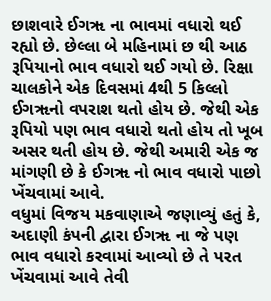છાશવારે ઈગૠ ના ભાવમાં વધારો થઈ રહ્યો છે. છેલ્લા બે મહિનામાં છ થી આઠ રૂપિયાનો ભાવ વધારો થઈ ગયો છે. રિક્ષા ચાલકોને એક દિવસમાં 4થી 5 કિલ્લો ઈગૠનો વપરાશ થતો હોય છે. જેથી એક રૂપિયો પણ ભાવ વધારો થતો હોય તો ખૂબ અસર થતી હોય છે. જેથી અમારી એક જ માંગણી છે કે ઈગૠ નો ભાવ વધારો પાછો ખેંચવામાં આવે.
વધુમાં વિજય મકવાણાએ જણાવ્યું હતું કે, અદાણી કંપની દ્વારા ઈગૠ ના જે પણ ભાવ વધારો કરવામાં આવ્યો છે તે પરત ખેંચવામાં આવે તેવી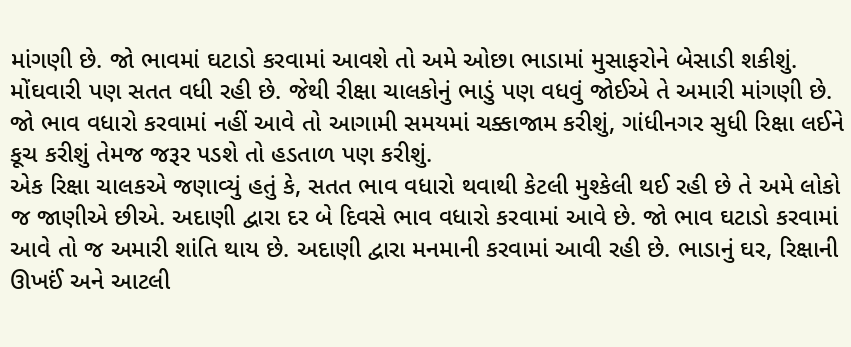માંગણી છે. જો ભાવમાં ઘટાડો કરવામાં આવશે તો અમે ઓછા ભાડામાં મુસાફરોને બેસાડી શકીશું. મોંઘવારી પણ સતત વધી રહી છે. જેથી રીક્ષા ચાલકોનું ભાડું પણ વધવું જોઈએ તે અમારી માંગણી છે. જો ભાવ વધારો કરવામાં નહીં આવે તો આગામી સમયમાં ચક્કાજામ કરીશું, ગાંધીનગર સુધી રિક્ષા લઈને કૂચ કરીશું તેમજ જરૂર પડશે તો હડતાળ પણ કરીશું.
એક રિક્ષા ચાલકએ જણાવ્યું હતું કે, સતત ભાવ વધારો થવાથી કેટલી મુશ્કેલી થઈ રહી છે તે અમે લોકો જ જાણીએ છીએ. અદાણી દ્વારા દર બે દિવસે ભાવ વધારો કરવામાં આવે છે. જો ભાવ ઘટાડો કરવામાં આવે તો જ અમારી શાંતિ થાય છે. અદાણી દ્વારા મનમાની કરવામાં આવી રહી છે. ભાડાનું ઘર, રિક્ષાની ઊખઈં અને આટલી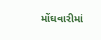મોંઘવારીમાં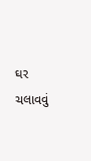ઘર ચલાવવું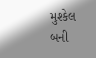મુશ્કેલ બની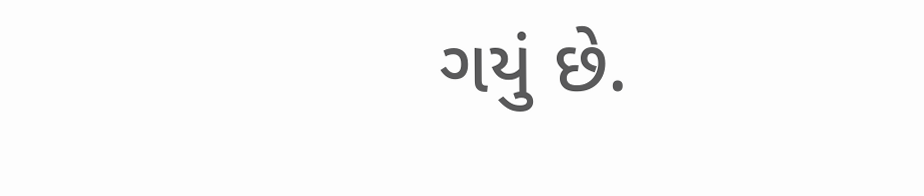ગયું છે.